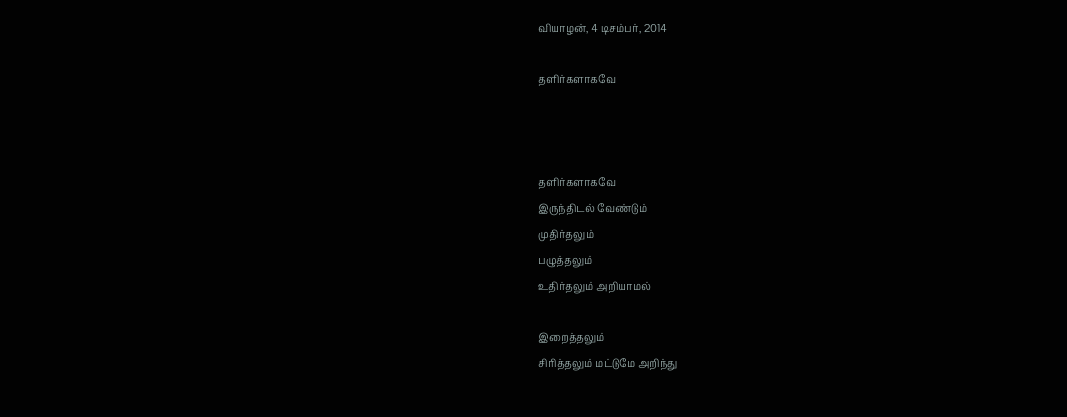வியாழன், 4 டிசம்பர், 2014

தளிர்களாகவே



தளிர்களாகவே
இருந்திடல் வேண்டும்
முதிர்தலும்
பழுத்தலும்
உதிர்தலும் அறியாமல்

இறைத்தலும்
சிரித்தலும் மட்டுமே அறிந்து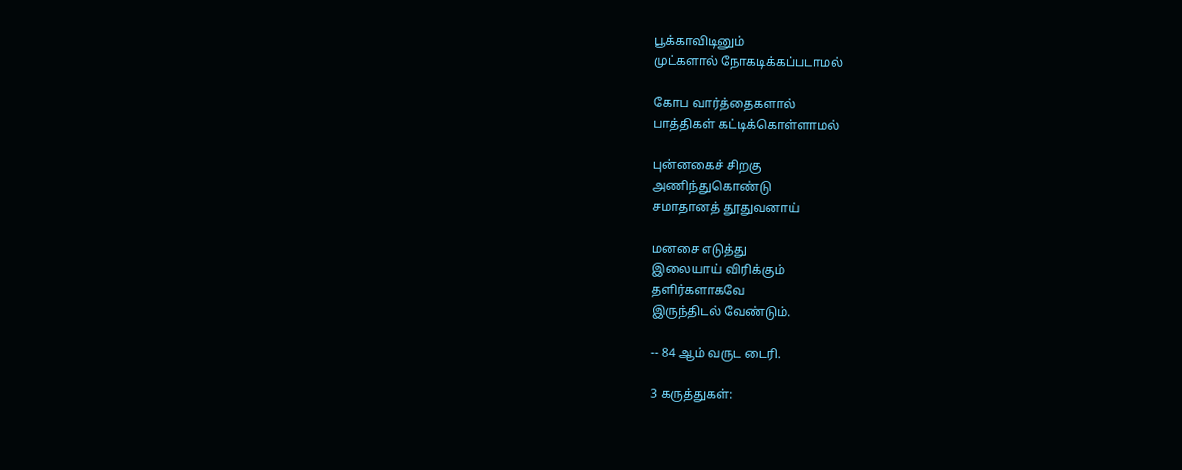பூக்காவிடினும்
முட்களால் நோகடிக்கப்படாமல்

கோப வார்த்தைகளால்
பாத்திகள் கட்டிக்கொள்ளாமல்

புன்னகைச் சிறகு
அணிந்துகொண்டு
சமாதானத் தூதுவனாய்

மனசை எடுத்து
இலையாய் விரிக்கும்
தளிர்களாகவே
இருந்திடல் வேண்டும்.

-- 84 ஆம் வருட டைரி.

3 கருத்துகள்: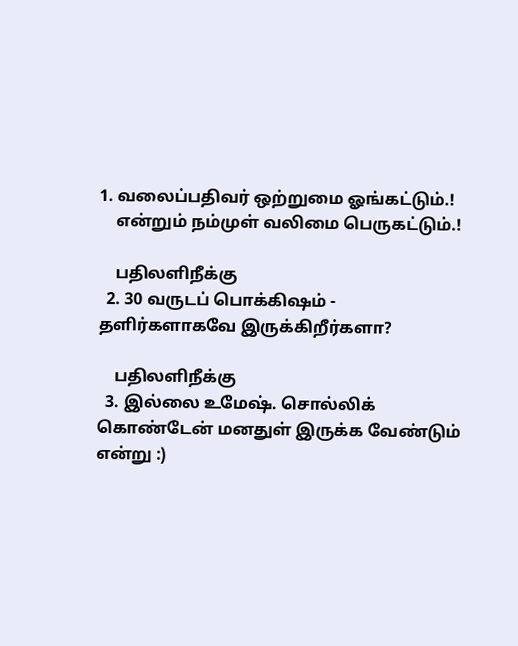1. வலைப்பதிவர் ஒற்றுமை ஓங்கட்டும்.!
    என்றும் நம்முள் வலிமை பெருகட்டும்.!

    பதிலளிநீக்கு
  2. 30 வருடப் பொக்கிஷம் - தளிர்களாகவே இருக்கிறீர்களா?

    பதிலளிநீக்கு
  3. இல்லை உமேஷ். சொல்லிக் கொண்டேன் மனதுள் இருக்க வேண்டும் என்று :)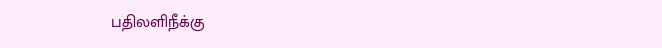பதிலளிநீக்கு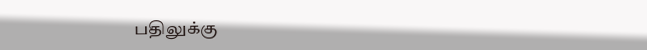பதிலுக்கு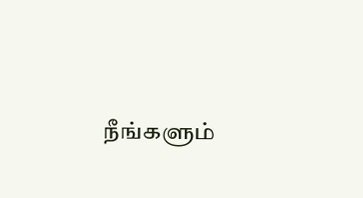நீங்களும்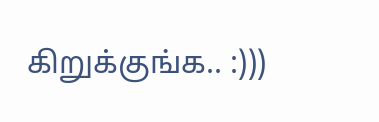கிறுக்குங்க.. :)))